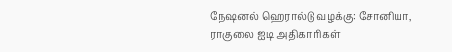நேஷனல் ஹெரால்டு வழக்கு: சோனியா, ராகுலை ஐடி அதிகாரிகள்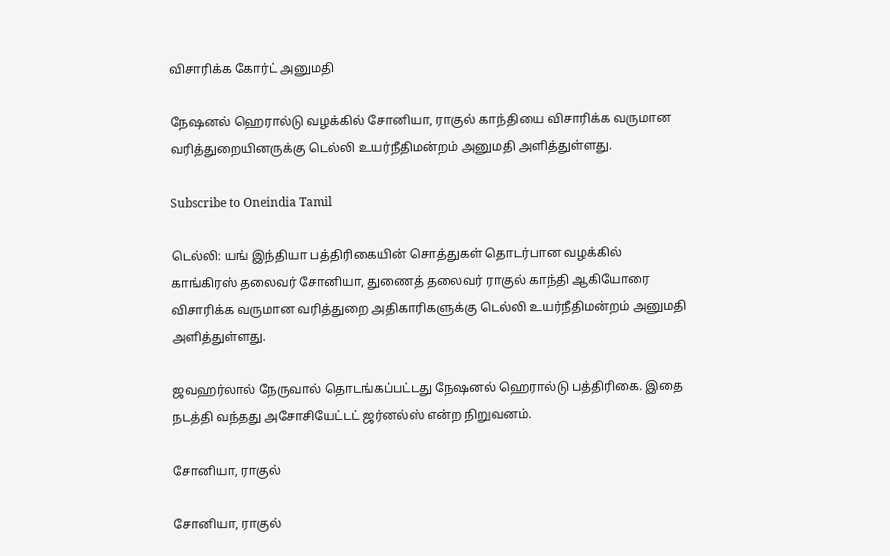விசாரிக்க கோர்ட் அனுமதி

நேஷனல் ஹெரால்டு வழக்கில் சோனியா, ராகுல் காந்தியை விசாரிக்க வருமான வரித்துறையினருக்கு டெல்லி உயர்நீதிமன்றம் அனுமதி அளித்துள்ளது.

Subscribe to Oneindia Tamil

டெல்லி: யங் இந்தியா பத்திரிகையின் சொத்துகள் தொடர்பான வழக்கில் காங்கிரஸ் தலைவர் சோனியா, துணைத் தலைவர் ராகுல் காந்தி ஆகியோரை விசாரிக்க வருமான வரித்துறை அதிகாரிகளுக்கு டெல்லி உயர்நீதிமன்றம் அனுமதி அளித்துள்ளது.

ஜவஹர்லால் நேருவால் தொடங்கப்பட்டது நேஷனல் ஹெரால்டு பத்திரிகை. இதை நடத்தி வந்தது அசோசியேட்டட் ஜர்னல்ஸ் என்ற நிறுவனம்.

சோனியா, ராகுல்

சோனியா, ராகுல்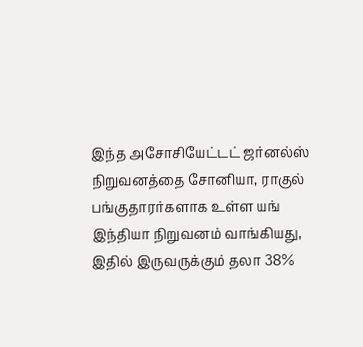இந்த அசோசியேட்டட் ஜர்னல்ஸ் நிறுவனத்தை சோனியா, ராகுல் பங்குதாரர்களாக உள்ள யங் இந்தியா நிறுவனம் வாங்கியது, இதில் இருவருக்கும் தலா 38%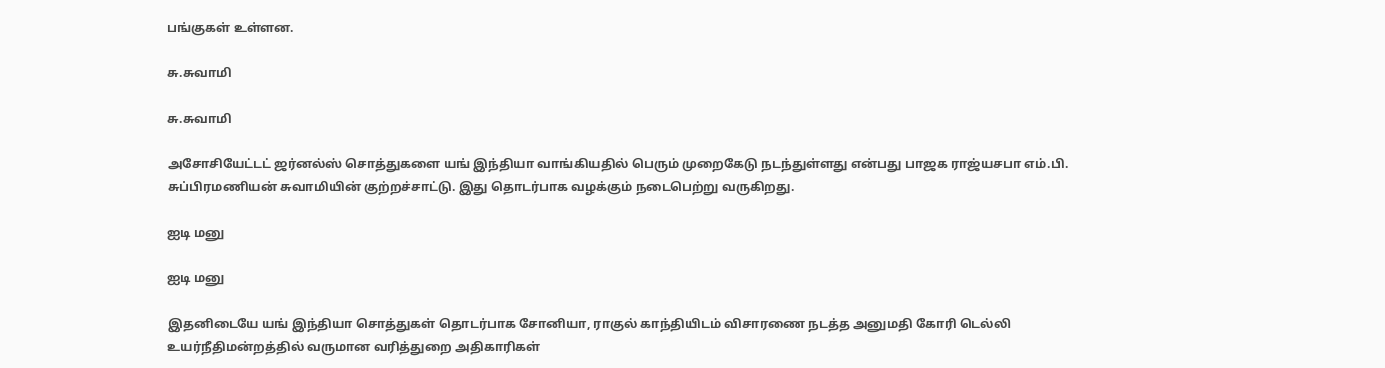பங்குகள் உள்ளன.

சு.சுவாமி

சு.சுவாமி

அசோசியேட்டட் ஜர்னல்ஸ் சொத்துகளை யங் இந்தியா வாங்கியதில் பெரும் முறைகேடு நடந்துள்ளது என்பது பாஜக ராஜ்யசபா எம்.பி. சுப்பிரமணியன் சுவாமியின் குற்றச்சாட்டு. இது தொடர்பாக வழக்கும் நடைபெற்று வருகிறது.

ஐடி மனு

ஐடி மனு

இதனிடையே யங் இந்தியா சொத்துகள் தொடர்பாக சோனியா, ராகுல் காந்தியிடம் விசாரணை நடத்த அனுமதி கோரி டெல்லி உயர்நீதிமன்றத்தில் வருமான வரித்துறை அதிகாரிகள்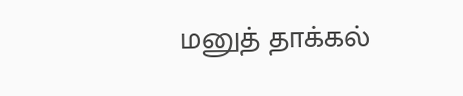மனுத் தாக்கல்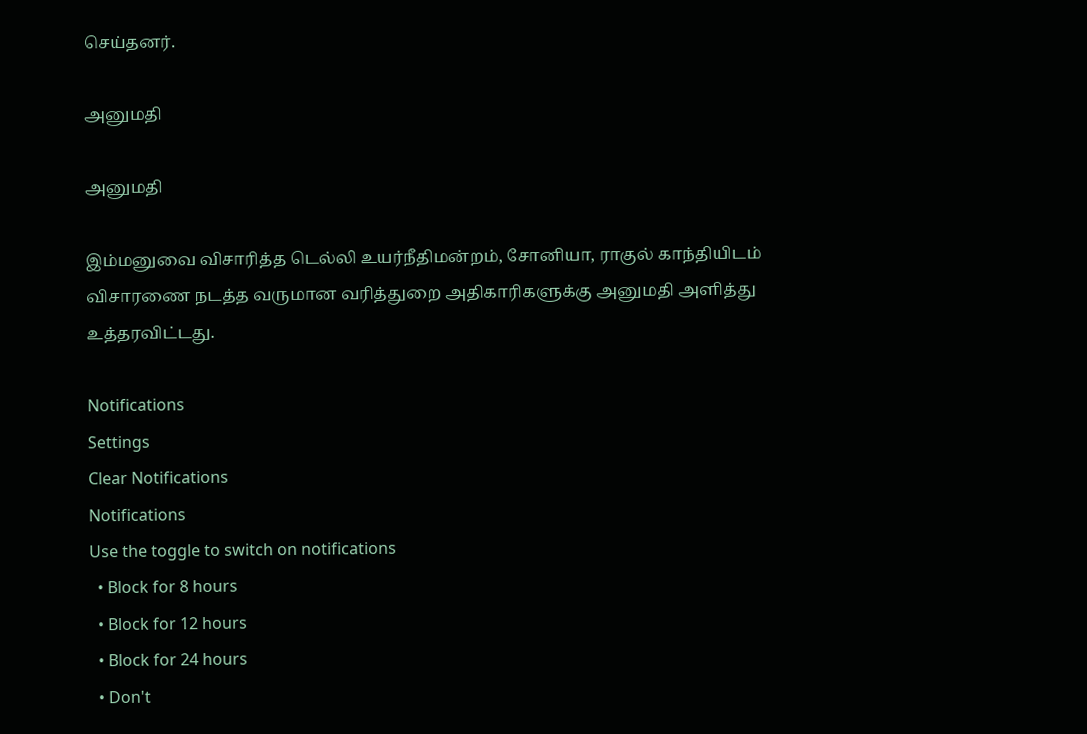செய்தனர்.

அனுமதி

அனுமதி

இம்மனுவை விசாரித்த டெல்லி உயர்நீதிமன்றம், சோனியா, ராகுல் காந்தியிடம் விசாரணை நடத்த வருமான வரித்துறை அதிகாரிகளுக்கு அனுமதி அளித்து உத்தரவிட்டது.

Notifications
Settings
Clear Notifications
Notifications
Use the toggle to switch on notifications
  • Block for 8 hours
  • Block for 12 hours
  • Block for 24 hours
  • Don't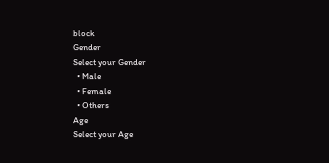block
Gender
Select your Gender
  • Male
  • Female
  • Others
Age
Select your Age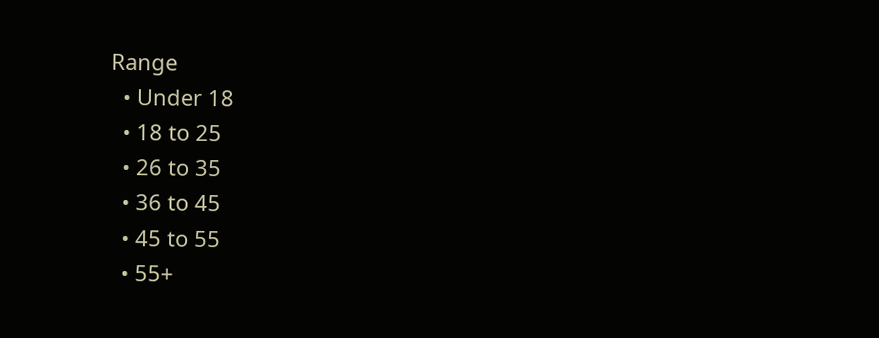Range
  • Under 18
  • 18 to 25
  • 26 to 35
  • 36 to 45
  • 45 to 55
  • 55+